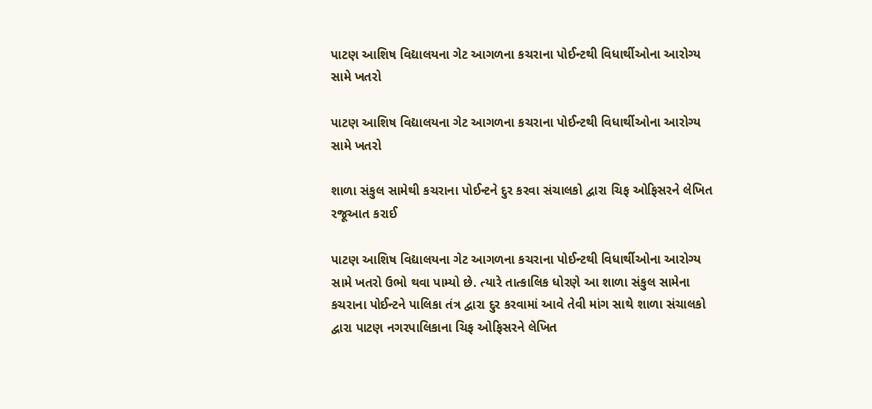પાટણ આશિષ વિદ્યાલયના ગેટ આગળના કચરાના પોઈન્ટથી વિધાર્થીઓના આરોગ્ય સામે ખતરો

પાટણ આશિષ વિદ્યાલયના ગેટ આગળના કચરાના પોઈન્ટથી વિધાર્થીઓના આરોગ્ય સામે ખતરો

શાળા સંકુલ સામેથી કચરાના પોઈન્ટને દુર કરવા સંચાલકો દ્વારા ચિફ ઓફિસરને લેખિત રજૂઆત કરાઈ

પાટણ આશિષ વિદ્યાલયના ગેટ આગળના કચરાના પોઈન્ટથી વિધાર્થીઓના આરોગ્ય સામે ખતરો ઉભો થવા પામ્યો છે. ત્યારે તાત્કાલિક ધોરણે આ શાળા સંકુલ સામેના કચરાના પોઈન્ટને પાલિકા તંત્ર દ્વારા દુર કરવામાં આવે તેવી માંગ સાથે શાળા સંચાલકો દ્વારા પાટણ નગરપાલિકાના ચિફ ઓફિસરને લેખિત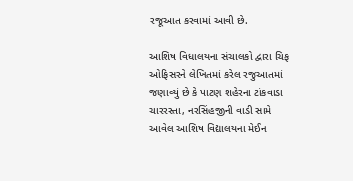રજૂઆત કરવામાં આવી છે.

આશિષ વિધાલયના સંચાલકો દ્વારા ચિફ ઓફિસરને લેખિતમાં કરેલ રજુઆતમાં જણાવ્યું છે કે પાટણ શહેરના ટાંકવાડા ચારરસ્તા, નરસિંહજીની વાડી સામે આવેલ આશિષ વિદ્યાલયના મેઈન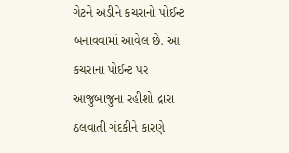ગેટને અડીને કચરાનો પોઈન્ટ બનાવવામાં આવેલ છે. આ કચરાના પોઈન્ટ પર આજુબાજુના રહીશો દ્રારા ઠલવાતી ગંદકીને કારણે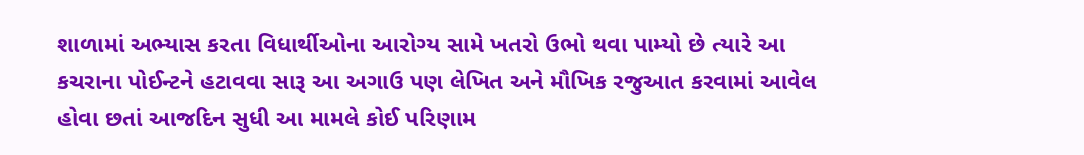શાળામાં અભ્યાસ કરતા વિધાર્થીઓના આરોગ્ય સામે ખતરો ઉભો થવા પામ્યો છે ત્યારે આ કચરાના પોઈન્ટને હટાવવા સારૂ આ અગાઉ પણ લેખિત અને મૌખિક રજુઆત કરવામાં આવેલ હોવા છતાં આજદિન સુધી આ મામલે કોઈ પરિણામ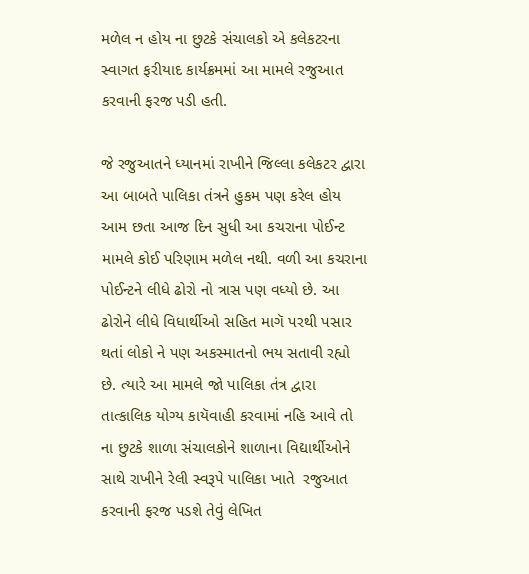મળેલ ન હોય ના છુટકે સંચાલકો એ કલેકટરના સ્વાગત ફરીયાદ કાર્યક્રમમાં આ મામલે રજુઆત કરવાની ફરજ પડી હતી.

જે રજુઆતને ધ્યાનમાં રાખીને જિલ્લા કલેકટર દ્વારા આ બાબતે પાલિકા તંત્રને હુકમ પણ કરેલ હોય આમ છતા આજ દિન સુધી આ કચરાના પોઈન્ટ મામલે કોઈ પરિણામ મળેલ નથી. વળી આ કચરાના પોઈન્ટને લીધે ઢોરો નો ત્રાસ પણ વધ્યો છે. આ ઢોરોને લીધે વિધાર્થીઓ સહિત માગૅ પરથી પસાર થતાં લોકો ને પણ અકસ્માતનો ભય સતાવી રહ્યો છે. ત્યારે આ મામલે જો પાલિકા તંત્ર દ્વારા તાત્કાલિક યોગ્ય કાયૅવાહી કરવામાં નહિ આવે તો ના છુટકે શાળા સંચાલકોને શાળાના વિદ્યાર્થીઓને સાથે રાખીને રેલી સ્વરૂપે પાલિકા ખાતે  રજુઆત કરવાની ફરજ પડશે તેવું લેખિત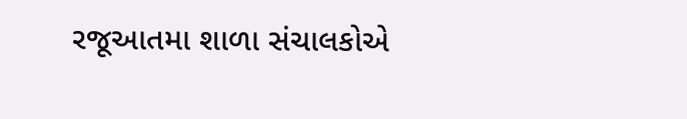રજૂઆતમા શાળા સંચાલકોએ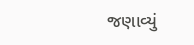જણાવ્યું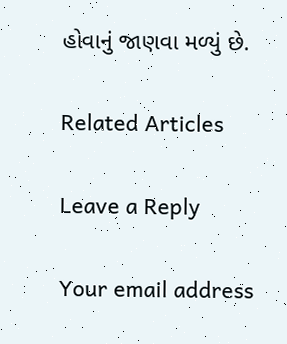હોવાનું જાણવા મળ્યું છે.

Related Articles

Leave a Reply

Your email address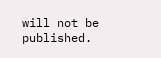will not be published.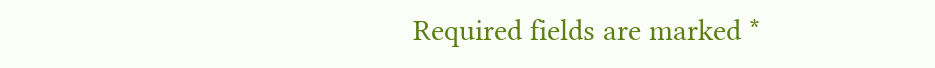Required fields are marked *